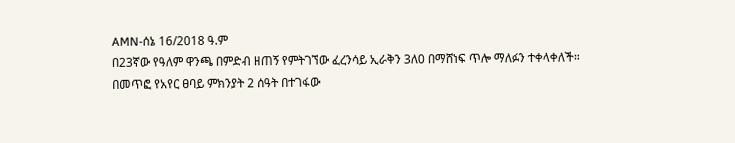AMN-ሰኔ 16/2018 ዓ.ም
በ23ኛው የዓለም ዋንጫ በምድብ ዘጠኝ የምትገኘው ፈረንሳይ ኢራቅን 3ለ0 በማሸነፍ ጥሎ ማለፉን ተቀላቀለች።
በመጥፎ የአየር ፀባይ ምክንያት 2 ሰዓት በተገፋው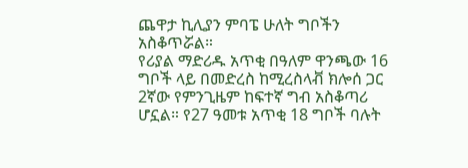ጨዋታ ኪሊያን ምባፔ ሁለት ግቦችን አስቆጥሯል።
የሪያል ማድሪዱ አጥቂ በዓለም ዋንጫው 16 ግቦች ላይ በመድረስ ከሚረስላቭ ክሎሰ ጋር 2ኛው የምንጊዜም ከፍተኛ ግብ አስቆጣሪ ሆኗል። የ27 ዓመቱ አጥቂ 18 ግቦች ባሉት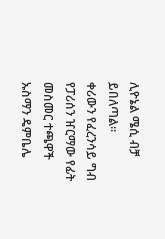ሊዮኔል ሜሲ ብቻ ይበለጣል።
ቀሪውን የፈረንሳይ ግብ የፓሪሰን ዠርማው የፊት መስመር ተጫዋች ኡስማን ዴምቤሌ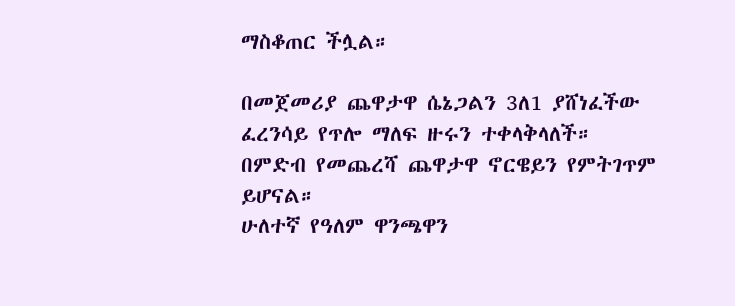ማስቆጠር ችሏል።

በመጀመሪያ ጨዋታዋ ሴኔጋልን 3ለ1 ያሸነፈችው ፈረንሳይ የጥሎ ማለፍ ዙሩን ተቀላቅላለች። በምድብ የመጨረሻ ጨዋታዋ ኖርዌይን የምትገጥም ይሆናል።
ሁለተኛ የዓለም ዋንጫዋን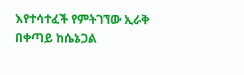እየተሳተፈች የምትገኘው ኢራቅ በቀጣይ ከሴኔጋል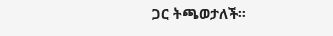ጋር ትጫወታለች።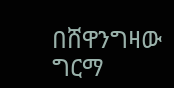በሸዋንግዛው ግርማ